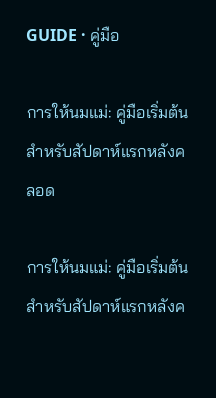GUIDE · คู่มือ

การให้นมแม่: คู่มือเริ่มต้นสำหรับสัปดาห์แรกหลังคลอด

การให้นมแม่: คู่มือเริ่มต้นสำหรับสัปดาห์แรกหลังค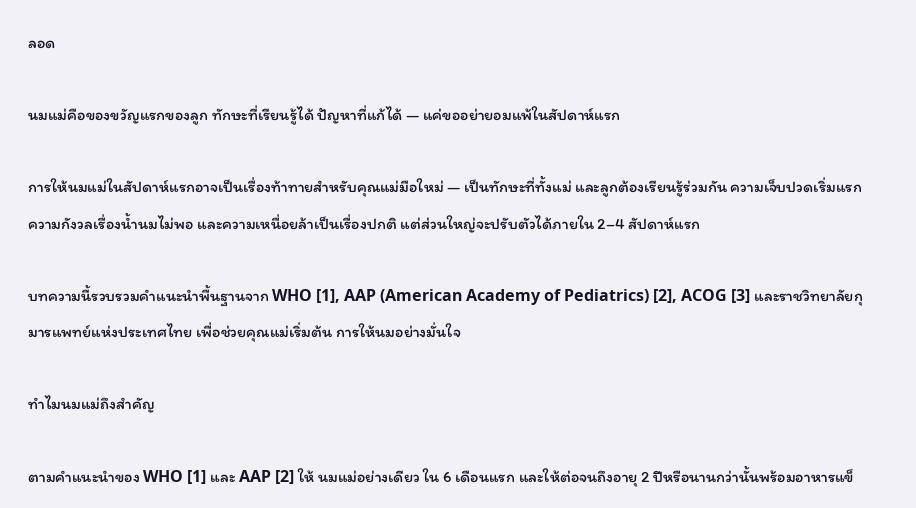ลอด

นมแม่คือของขวัญแรกของลูก ทักษะที่เรียนรู้ได้ ปัญหาที่แก้ได้ — แค่ขออย่ายอมแพ้ในสัปดาห์แรก

การให้นมแม่ในสัปดาห์แรกอาจเป็นเรื่องท้าทายสำหรับคุณแม่มือใหม่ — เป็นทักษะที่ทั้งแม่ และลูกต้องเรียนรู้ร่วมกัน ความเจ็บปวดเริ่มแรก ความกังวลเรื่องน้ำนมไม่พอ และความเหนื่อยล้าเป็นเรื่องปกติ แต่ส่วนใหญ่จะปรับตัวได้ภายใน 2–4 สัปดาห์แรก

บทความนี้รวบรวมคำแนะนำพื้นฐานจาก WHO [1], AAP (American Academy of Pediatrics) [2], ACOG [3] และราชวิทยาลัยกุมารแพทย์แห่งประเทศไทย เพื่อช่วยคุณแม่เริ่มต้น การให้นมอย่างมั่นใจ

ทำไมนมแม่ถึงสำคัญ

ตามคำแนะนำของ WHO [1] และ AAP [2] ให้ นมแม่อย่างเดียว ใน 6 เดือนแรก และให้ต่อจนถึงอายุ 2 ปีหรือนานกว่านั้นพร้อมอาหารแข็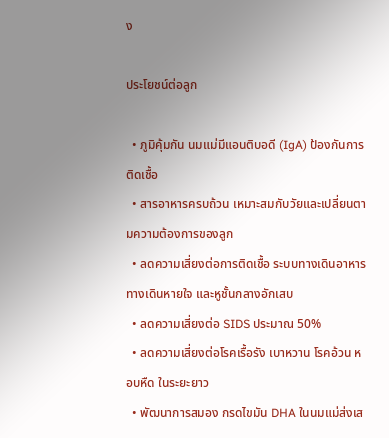ง

ประโยชน์ต่อลูก

  • ภูมิคุ้มกัน นมแม่มีแอนติบอดี (IgA) ป้องกันการติดเชื้อ
  • สารอาหารครบถ้วน เหมาะสมกับวัยและเปลี่ยนตามความต้องการของลูก
  • ลดความเสี่ยงต่อการติดเชื้อ ระบบทางเดินอาหาร ทางเดินหายใจ และหูชั้นกลางอักเสบ
  • ลดความเสี่ยงต่อ SIDS ประมาณ 50%
  • ลดความเสี่ยงต่อโรคเรื้อรัง เบาหวาน โรคอ้วน หอบหืด ในระยะยาว
  • พัฒนาการสมอง กรดไขมัน DHA ในนมแม่ส่งเส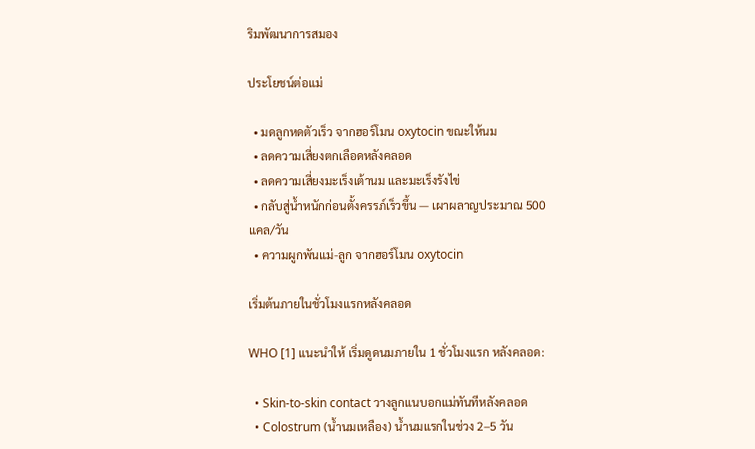ริมพัฒนาการสมอง

ประโยชน์ต่อแม่

  • มดลูกหดตัวเร็ว จากฮอร์โมน oxytocin ขณะให้นม
  • ลดความเสี่ยงตกเลือดหลังคลอด
  • ลดความเสี่ยงมะเร็งเต้านม และมะเร็งรังไข่
  • กลับสู่น้ำหนักก่อนตั้งครรภ์เร็วขึ้น — เผาผลาญประมาณ 500 แคล/วัน
  • ความผูกพันแม่-ลูก จากฮอร์โมน oxytocin

เริ่มต้นภายในชั่วโมงแรกหลังคลอด

WHO [1] แนะนำให้ เริ่มดูดนมภายใน 1 ชั่วโมงแรก หลังคลอด:

  • Skin-to-skin contact วางลูกแนบอกแม่ทันทีหลังคลอด
  • Colostrum (น้ำนมเหลือง) น้ำนมแรกในช่วง 2–5 วัน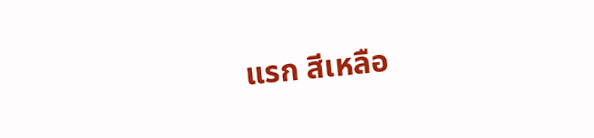แรก สีเหลือ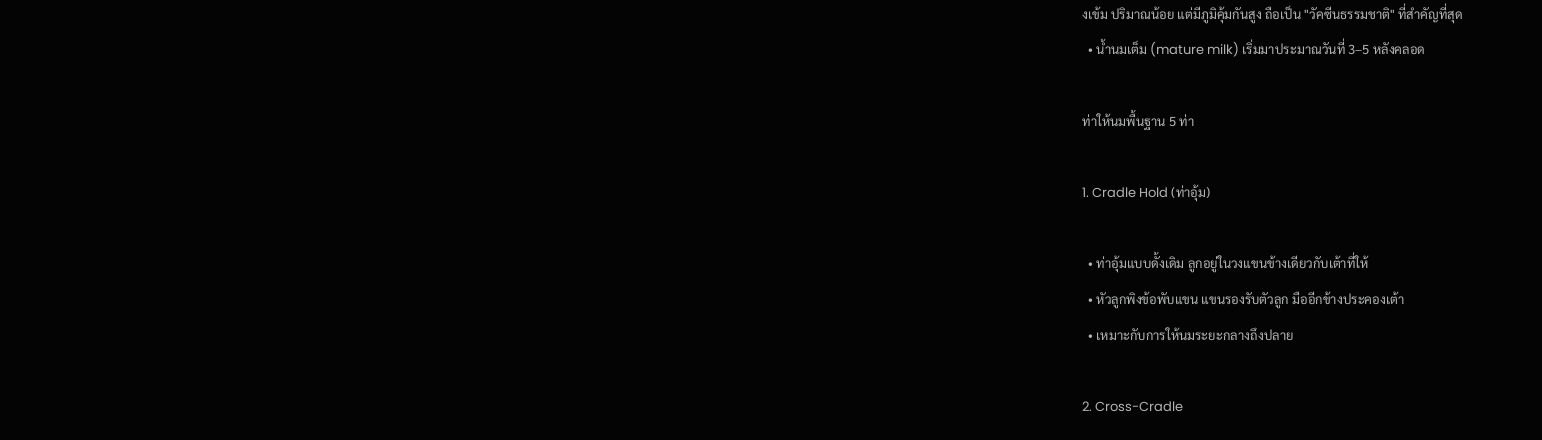งเข้ม ปริมาณน้อย แต่มีภูมิคุ้มกันสูง ถือเป็น "วัคซีนธรรมชาติ" ที่สำคัญที่สุด
  • น้ำนมเต็ม (mature milk) เริ่มมาประมาณวันที่ 3–5 หลังคลอด

ท่าให้นมพื้นฐาน 5 ท่า

1. Cradle Hold (ท่าอุ้ม)

  • ท่าอุ้มแบบดั้งเดิม ลูกอยู่ในวงแขนข้างเดียวกับเต้าที่ให้
  • หัวลูกพิงข้อพับแขน แขนรองรับตัวลูก มืออีกข้างประคองเต้า
  • เหมาะกับการให้นมระยะกลางถึงปลาย

2. Cross-Cradle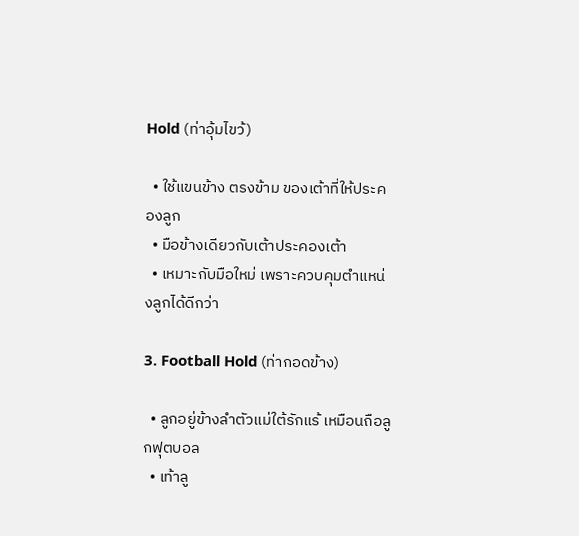Hold (ท่าอุ้มไขว้)

  • ใช้แขนข้าง ตรงข้าม ของเต้าที่ให้ประคองลูก
  • มือข้างเดียวกับเต้าประคองเต้า
  • เหมาะกับมือใหม่ เพราะควบคุมตำแหน่งลูกได้ดีกว่า

3. Football Hold (ท่ากอดข้าง)

  • ลูกอยู่ข้างลำตัวแม่ใต้รักแร้ เหมือนถือลูกฟุตบอล
  • เท้าลู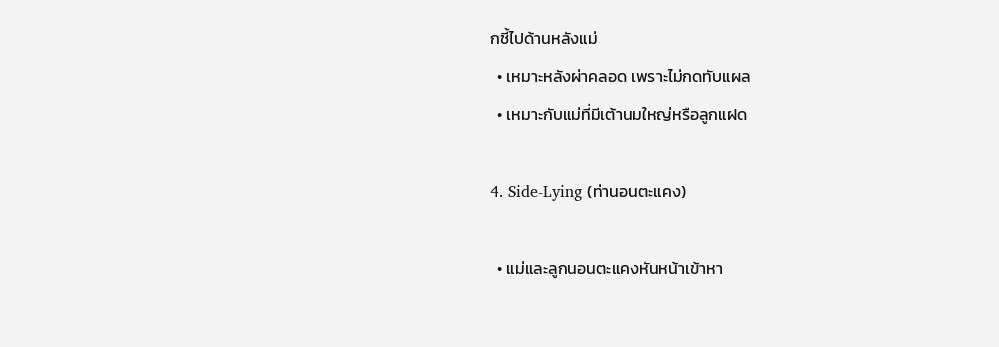กชี้ไปด้านหลังแม่
  • เหมาะหลังผ่าคลอด เพราะไม่กดทับแผล
  • เหมาะกับแม่ที่มีเต้านมใหญ่หรือลูกแฝด

4. Side-Lying (ท่านอนตะแคง)

  • แม่และลูกนอนตะแคงหันหน้าเข้าหา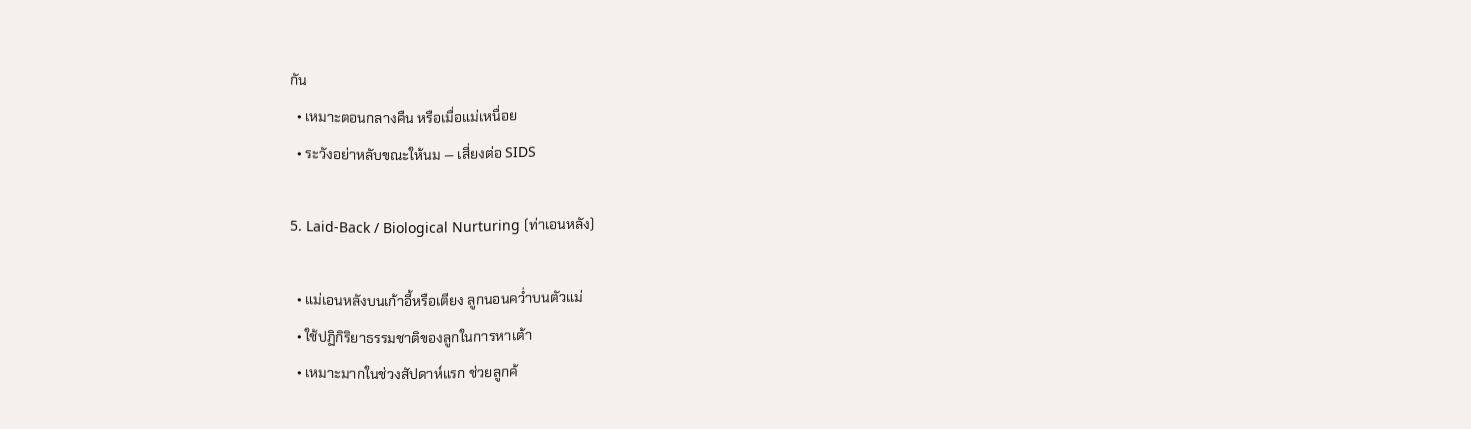กัน
  • เหมาะตอนกลางคืน หรือเมื่อแม่เหนื่อย
  • ระวังอย่าหลับขณะให้นม — เสี่ยงต่อ SIDS

5. Laid-Back / Biological Nurturing (ท่าเอนหลัง)

  • แม่เอนหลังบนเก้าอี้หรือเตียง ลูกนอนคว่ำบนตัวแม่
  • ใช้ปฏิกิริยาธรรมชาติของลูกในการหาเต้า
  • เหมาะมากในช่วงสัปดาห์แรก ช่วยลูกค้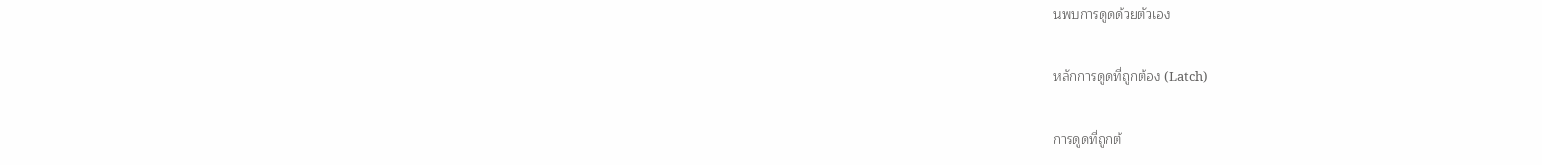นพบการดูดด้วยตัวเอง

หลักการดูดที่ถูกต้อง (Latch)

การดูดที่ถูกต้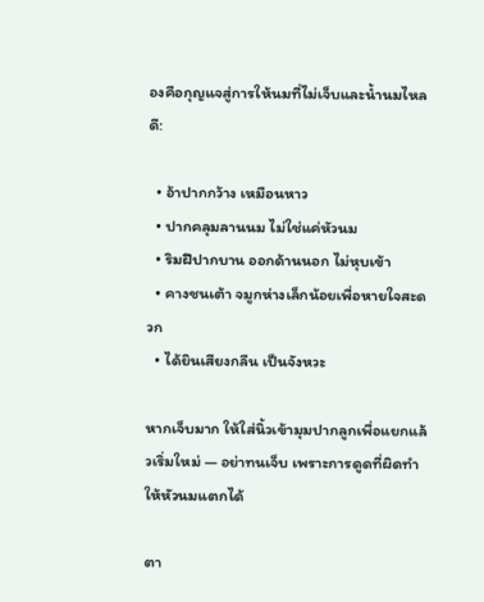องคือกุญแจสู่การให้นมที่ไม่เจ็บและน้ำนมไหลดี:

  • อ้าปากกว้าง เหมือนหาว
  • ปากคลุมลานนม ไม่ใช่แค่หัวนม
  • ริมฝีปากบาน ออกด้านนอก ไม่หุบเข้า
  • คางชนเต้า จมูกห่างเล็กน้อยเพื่อหายใจสะดวก
  • ได้ยินเสียงกลืน เป็นจังหวะ

หากเจ็บมาก ให้ใส่นิ้วเข้ามุมปากลูกเพื่อแยกแล้วเริ่มใหม่ — อย่าทนเจ็บ เพราะการดูดที่ผิดทำให้หัวนมแตกได้

ตา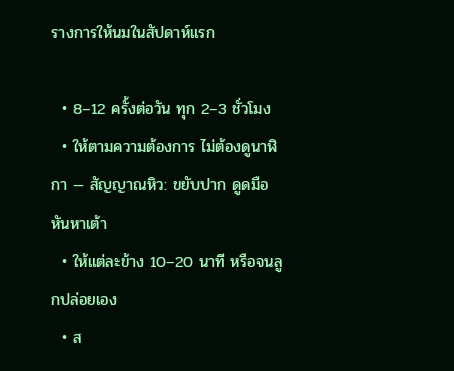รางการให้นมในสัปดาห์แรก

  • 8–12 ครั้งต่อวัน ทุก 2–3 ชั่วโมง
  • ให้ตามความต้องการ ไม่ต้องดูนาฬิกา — สัญญาณหิว: ขยับปาก ดูดมือ หันหาเต้า
  • ให้แต่ละข้าง 10–20 นาที หรือจนลูกปล่อยเอง
  • ส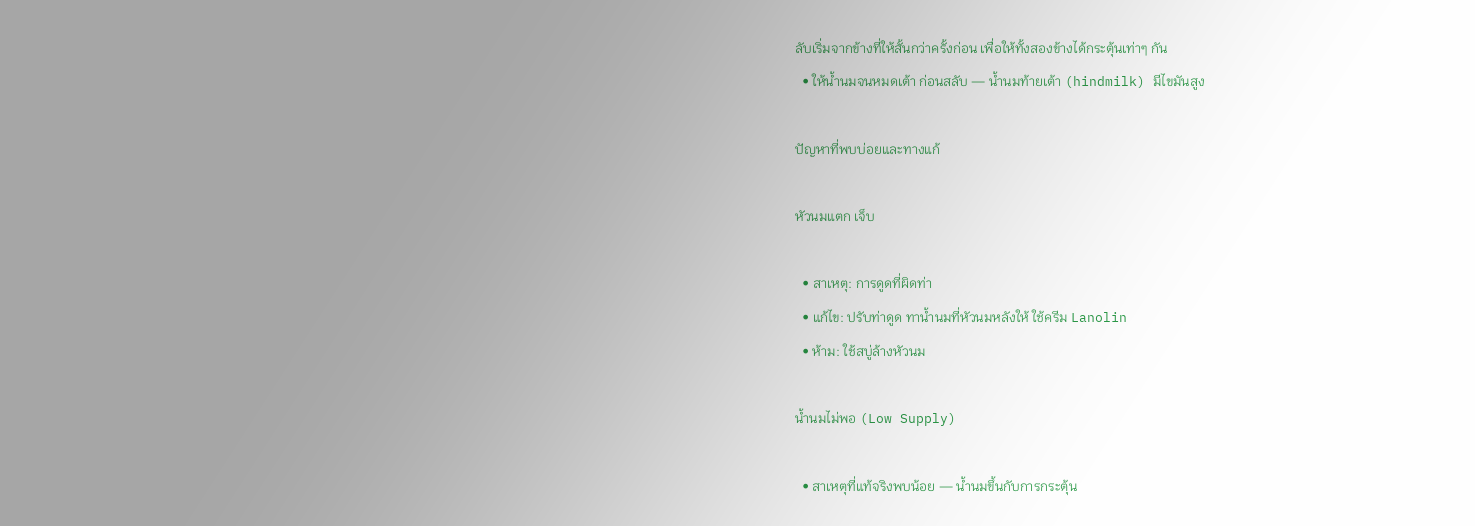ลับเริ่มจากข้างที่ให้สั้นกว่าครั้งก่อน เพื่อให้ทั้งสองข้างได้กระตุ้นเท่าๆ กัน
  • ให้น้ำนมจนหมดเต้า ก่อนสลับ — น้ำนมท้ายเต้า (hindmilk) มีไขมันสูง

ปัญหาที่พบบ่อยและทางแก้

หัวนมแตก เจ็บ

  • สาเหตุ: การดูดที่ผิดท่า
  • แก้ไข: ปรับท่าดูด ทาน้ำนมที่หัวนมหลังให้ ใช้ครีม Lanolin
  • ห้าม: ใช้สบู่ล้างหัวนม

น้ำนมไม่พอ (Low Supply)

  • สาเหตุที่แท้จริงพบน้อย — น้ำนมขึ้นกับการกระตุ้น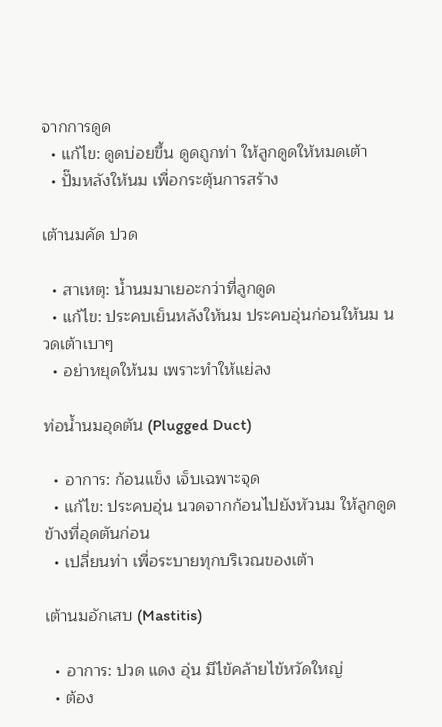จากการดูด
  • แก้ไข: ดูดบ่อยขึ้น ดูดถูกท่า ให้ลูกดูดให้หมดเต้า
  • ปั๊มหลังให้นม เพื่อกระตุ้นการสร้าง

เต้านมคัด ปวด

  • สาเหตุ: น้ำนมมาเยอะกว่าที่ลูกดูด
  • แก้ไข: ประคบเย็นหลังให้นม ประคบอุ่นก่อนให้นม นวดเต้าเบาๆ
  • อย่าหยุดให้นม เพราะทำให้แย่ลง

ท่อน้ำนมอุดตัน (Plugged Duct)

  • อาการ: ก้อนแข็ง เจ็บเฉพาะจุด
  • แก้ไข: ประคบอุ่น นวดจากก้อนไปยังหัวนม ให้ลูกดูดข้างที่อุดตันก่อน
  • เปลี่ยนท่า เพื่อระบายทุกบริเวณของเต้า

เต้านมอักเสบ (Mastitis)

  • อาการ: ปวด แดง อุ่น มีไข้คล้ายไข้หวัดใหญ่
  • ต้อง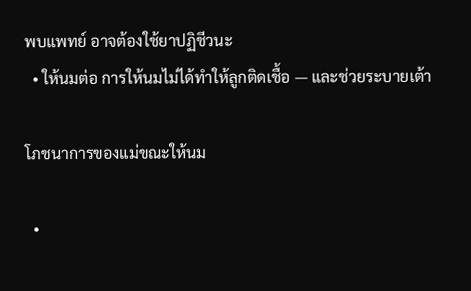พบแพทย์ อาจต้องใช้ยาปฏิชีวนะ
  • ให้นมต่อ การให้นมไม่ได้ทำให้ลูกติดเชื้อ — และช่วยระบายเต้า

โภชนาการของแม่ขณะให้นม

  •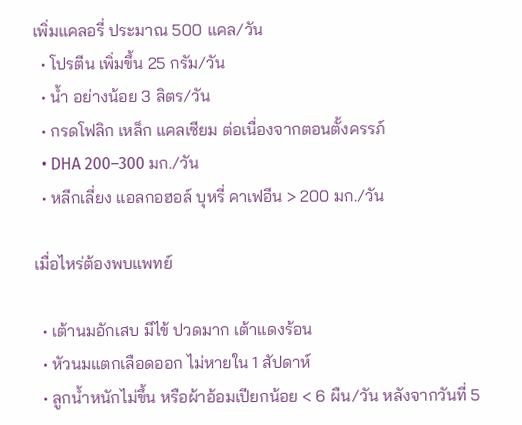เพิ่มแคลอรี่ ประมาณ 500 แคล/วัน
  • โปรตีน เพิ่มขึ้น 25 กรัม/วัน
  • น้ำ อย่างน้อย 3 ลิตร/วัน
  • กรดโฟลิก เหล็ก แคลเซียม ต่อเนื่องจากตอนตั้งครรภ์
  • DHA 200–300 มก./วัน
  • หลีกเลี่ยง แอลกอฮอล์ บุหรี่ คาเฟอีน > 200 มก./วัน

เมื่อไหร่ต้องพบแพทย์

  • เต้านมอักเสบ มีไข้ ปวดมาก เต้าแดงร้อน
  • หัวนมแตกเลือดออก ไม่หายใน 1 สัปดาห์
  • ลูกน้ำหนักไม่ขึ้น หรือผ้าอ้อมเปียกน้อย < 6 ผืน/วัน หลังจากวันที่ 5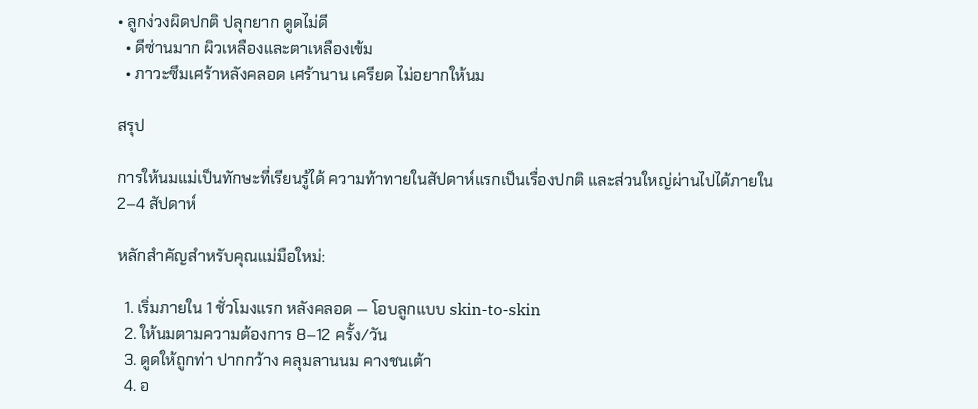• ลูกง่วงผิดปกติ ปลุกยาก ดูดไม่ดี
  • ดีซ่านมาก ผิวเหลืองและตาเหลืองเข้ม
  • ภาวะซึมเศร้าหลังคลอด เศร้านาน เครียด ไม่อยากให้นม

สรุป

การให้นมแม่เป็นทักษะที่เรียนรู้ได้ ความท้าทายในสัปดาห์แรกเป็นเรื่องปกติ และส่วนใหญ่ผ่านไปได้ภายใน 2–4 สัปดาห์

หลักสำคัญสำหรับคุณแม่มือใหม่:

  1. เริ่มภายใน 1 ชั่วโมงแรก หลังคลอด — โอบลูกแบบ skin-to-skin
  2. ให้นมตามความต้องการ 8–12 ครั้ง/วัน
  3. ดูดให้ถูกท่า ปากกว้าง คลุมลานนม คางชนเต้า
  4. อ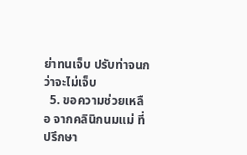ย่าทนเจ็บ ปรับท่าจนกว่าจะไม่เจ็บ
  5. ขอความช่วยเหลือ จากคลินิกนมแม่ ที่ปรึกษา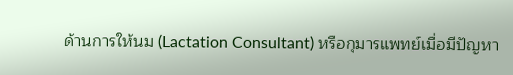ด้านการให้นม (Lactation Consultant) หรือกุมารแพทย์เมื่อมีปัญหา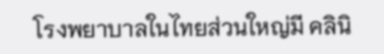โรงพยาบาลในไทยส่วนใหญ่มี คลินิ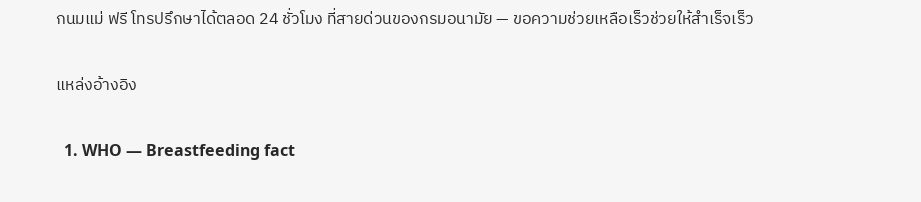กนมแม่ ฟรี โทรปรึกษาได้ตลอด 24 ชั่วโมง ที่สายด่วนของกรมอนามัย — ขอความช่วยเหลือเร็วช่วยให้สำเร็จเร็ว

แหล่งอ้างอิง

  1. WHO — Breastfeeding fact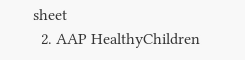sheet
  2. AAP HealthyChildren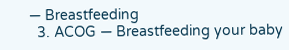— Breastfeeding
  3. ACOG — Breastfeeding your baby